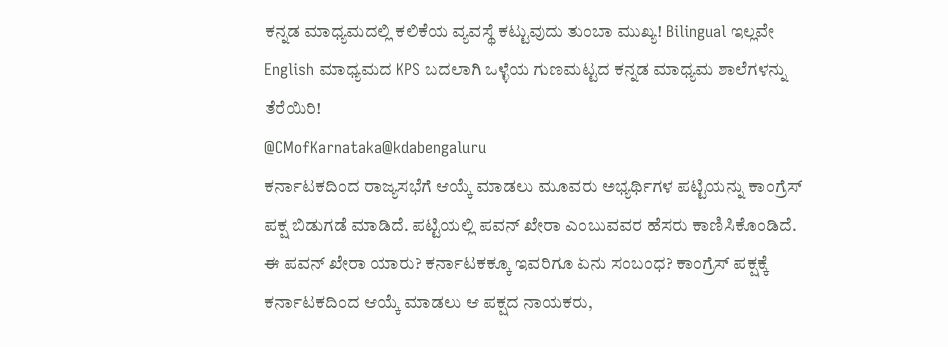ಕನ್ನಡ ಮಾಧ್ಯಮದಲ್ಲಿ ಕಲಿಕೆಯ ವ್ಯವಸ್ಥೆ ಕಟ್ಟುವುದು ತುಂಬಾ ಮುಖ್ಯ! Bilingual ಇಲ್ಲವೇ English ಮಾಧ್ಯಮದ KPS ಬದಲಾಗಿ ಒಳ್ಳೆಯ ಗುಣಮಟ್ಟದ ಕನ್ನಡ ಮಾಧ್ಯಮ ಶಾಲೆಗಳನ್ನು ತೆರೆಯಿರಿ!
@CMofKarnataka@kdabengaluru
ಕರ್ನಾಟಕದಿಂದ ರಾಜ್ಯಸಭೆಗೆ ಆಯ್ಕೆ ಮಾಡಲು ಮೂವರು ಅಭ್ಯರ್ಥಿಗಳ ಪಟ್ಟಿಯನ್ನು ಕಾಂಗ್ರೆಸ್ ಪಕ್ಷ ಬಿಡುಗಡೆ ಮಾಡಿದೆ. ಪಟ್ಟಿಯಲ್ಲಿ ಪವನ್ ಖೇರಾ ಎಂಬುವವರ ಹೆಸರು ಕಾಣಿಸಿಕೊಂಡಿದೆ. ಈ ಪವನ್ ಖೇರಾ ಯಾರು? ಕರ್ನಾಟಕಕ್ಕೂ ಇವರಿಗೂ ಏನು ಸಂಬಂಧ? ಕಾಂಗ್ರೆಸ್ ಪಕ್ಷಕ್ಕೆ ಕರ್ನಾಟಕದಿಂದ ಆಯ್ಕೆ ಮಾಡಲು ಆ ಪಕ್ಷದ ನಾಯಕರು,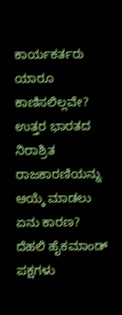ಕಾರ್ಯಕರ್ತರು ಯಾರೂ ಕಾಣಿಸಲಿಲ್ಲವೇ? ಉತ್ತರ ಭಾರತದ ನಿರಾಶ್ರಿತ ರಾಜಕಾರಣಿಯನ್ನು ಆಯ್ಕೆ ಮಾಡಲು ಏನು ಕಾರಣ?
ದೆಹಲಿ ಹೈಕಮಾಂಡ್ ಪಕ್ಷಗಳು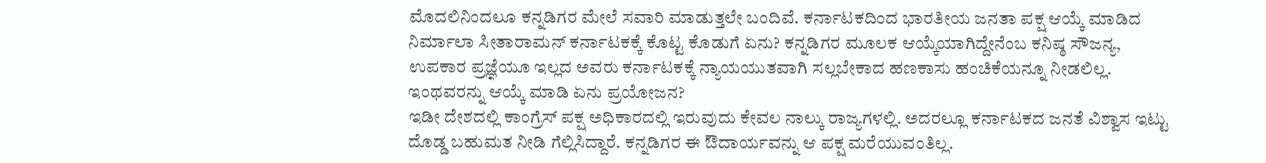ಮೊದಲಿನಿಂದಲೂ ಕನ್ನಡಿಗರ ಮೇಲೆ ಸವಾರಿ ಮಾಡುತ್ತಲೇ ಬಂದಿವೆ. ಕರ್ನಾಟಕದಿಂದ ಭಾರತೀಯ ಜನತಾ ಪಕ್ಷ ಆಯ್ಕೆ ಮಾಡಿದ ನಿರ್ಮಾಲಾ ಸೀತಾರಾಮನ್ ಕರ್ನಾಟಕಕ್ಕೆ ಕೊಟ್ಟ ಕೊಡುಗೆ ಏನು? ಕನ್ನಡಿಗರ ಮೂಲಕ ಆಯ್ಕೆಯಾಗಿದ್ದೇನೆಂಬ ಕನಿಷ್ಠ ಸೌಜನ್ಯ, ಉಪಕಾರ ಪ್ರಜ್ಞೆಯೂ ಇಲ್ಲದ ಅವರು ಕರ್ನಾಟಕಕ್ಕೆ ನ್ಯಾಯಯುತವಾಗಿ ಸಲ್ಲಬೇಕಾದ ಹಣಕಾಸು ಹಂಚಿಕೆಯನ್ನೂ ನೀಡಲಿಲ್ಲ. ಇಂಥವರನ್ನು ಆಯ್ಕೆ ಮಾಡಿ ಏನು ಪ್ರಯೋಜನ?
ಇಡೀ ದೇಶದಲ್ಲಿ ಕಾಂಗ್ರೆಸ್ ಪಕ್ಷ ಅಧಿಕಾರದಲ್ಲಿ ಇರುವುದು ಕೇವಲ ನಾಲ್ಕು ರಾಜ್ಯಗಳಲ್ಲಿ. ಅದರಲ್ಲೂ ಕರ್ನಾಟಕದ ಜನತೆ ವಿಶ್ವಾಸ ಇಟ್ಟು ದೊಡ್ಡ ಬಹುಮತ ನೀಡಿ ಗೆಲ್ಲಿಸಿದ್ದಾರೆ. ಕನ್ನಡಿಗರ ಈ ಔದಾರ್ಯವನ್ನು ಆ ಪಕ್ಷ ಮರೆಯುವಂತಿಲ್ಲ.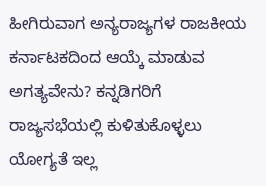ಹೀಗಿರುವಾಗ ಅನ್ಯರಾಜ್ಯಗಳ ರಾಜಕೀಯ ಕರ್ನಾಟಕದಿಂದ ಆಯ್ಕೆ ಮಾಡುವ ಅಗತ್ಯವೇನು? ಕನ್ನಡಿಗರಿಗೆ ರಾಜ್ಯಸಭೆಯಲ್ಲಿ ಕುಳಿತುಕೊಳ್ಳಲು ಯೋಗ್ಯತೆ ಇಲ್ಲ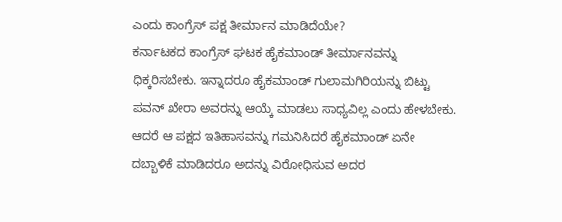ಎಂದು ಕಾಂಗ್ರೆಸ್ ಪಕ್ಷ ತೀರ್ಮಾನ ಮಾಡಿದೆಯೇ?
ಕರ್ನಾಟಕದ ಕಾಂಗ್ರೆಸ್ ಘಟಕ ಹೈಕಮಾಂಡ್ ತೀರ್ಮಾನವನ್ನು ಧಿಕ್ಕರಿಸಬೇಕು. ಇನ್ನಾದರೂ ಹೈಕಮಾಂಡ್ ಗುಲಾಮಗಿರಿಯನ್ನು ಬಿಟ್ಟು ಪವನ್ ಖೇರಾ ಅವರನ್ನು ಆಯ್ಕೆ ಮಾಡಲು ಸಾಧ್ಯವಿಲ್ಲ ಎಂದು ಹೇಳಬೇಕು. ಆದರೆ ಆ ಪಕ್ಷದ ಇತಿಹಾಸವನ್ನು ಗಮನಿಸಿದರೆ ಹೈಕಮಾಂಡ್ ಏನೇ ದಬ್ಬಾಳಿಕೆ ಮಾಡಿದರೂ ಅದನ್ನು ವಿರೋಧಿಸುವ ಅದರ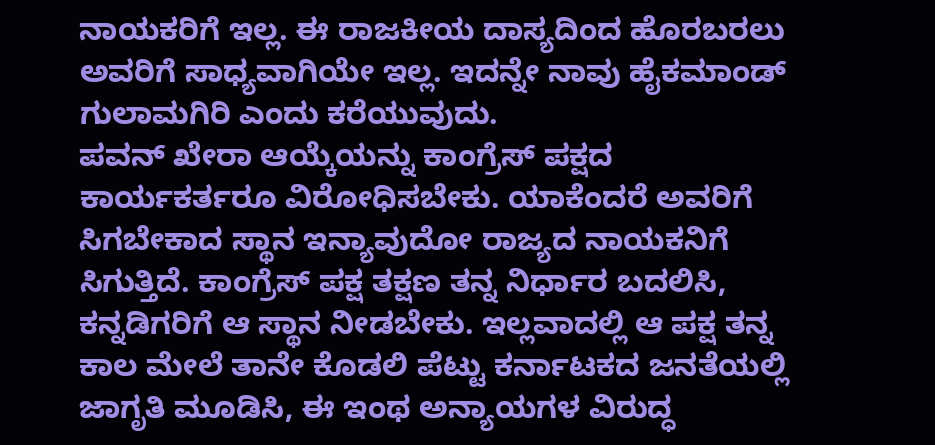ನಾಯಕರಿಗೆ ಇಲ್ಲ. ಈ ರಾಜಕೀಯ ದಾಸ್ಯದಿಂದ ಹೊರಬರಲು ಅವರಿಗೆ ಸಾಧ್ಯವಾಗಿಯೇ ಇಲ್ಲ. ಇದನ್ನೇ ನಾವು ಹೈಕಮಾಂಡ್ ಗುಲಾಮಗಿರಿ ಎಂದು ಕರೆಯುವುದು.
ಪವನ್ ಖೇರಾ ಆಯ್ಕೆಯನ್ನು ಕಾಂಗ್ರೆಸ್ ಪಕ್ಷದ ಕಾರ್ಯಕರ್ತರೂ ವಿರೋಧಿಸಬೇಕು. ಯಾಕೆಂದರೆ ಅವರಿಗೆ ಸಿಗಬೇಕಾದ ಸ್ಥಾನ ಇನ್ಯಾವುದೋ ರಾಜ್ಯದ ನಾಯಕನಿಗೆ ಸಿಗುತ್ತಿದೆ. ಕಾಂಗ್ರೆಸ್ ಪಕ್ಷ ತಕ್ಷಣ ತನ್ನ ನಿರ್ಧಾರ ಬದಲಿಸಿ, ಕನ್ನಡಿಗರಿಗೆ ಆ ಸ್ಥಾನ ನೀಡಬೇಕು. ಇಲ್ಲವಾದಲ್ಲಿ ಆ ಪಕ್ಷ ತನ್ನ ಕಾಲ ಮೇಲೆ ತಾನೇ ಕೊಡಲಿ ಪೆಟ್ಟು ಕರ್ನಾಟಕದ ಜನತೆಯಲ್ಲಿ ಜಾಗೃತಿ ಮೂಡಿಸಿ, ಈ ಇಂಥ ಅನ್ಯಾಯಗಳ ವಿರುದ್ಧ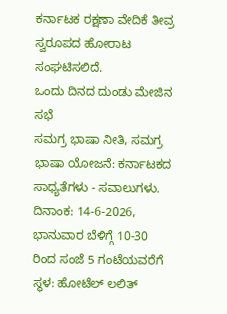ಕರ್ನಾಟಕ ರಕ್ಷಣಾ ವೇದಿಕೆ ತೀವ್ರ ಸ್ವರೂಪದ ಹೋರಾಟ ಸಂಘಟಿಸಲಿದೆ.
ಒಂದು ದಿನದ ದುಂಡು ಮೇಜಿನ ಸಭೆ
ಸಮಗ್ರ ಭಾಷಾ ನೀತಿ, ಸಮಗ್ರ ಭಾಷಾ ಯೋಜನೆ: ಕರ್ನಾಟಕದ ಸಾಧ್ಯತೆಗಳು - ಸವಾಲುಗಳು.
ದಿನಾಂಕ: 14-6-2026, ಭಾನುವಾರ ಬೆಳಿಗ್ಗೆ 10-30 ರಿಂದ ಸಂಜೆ 5 ಗಂಟೆಯವರೆಗೆ
ಸ್ಥಳ: ಹೋಟೆಲ್ ಲಲಿತ್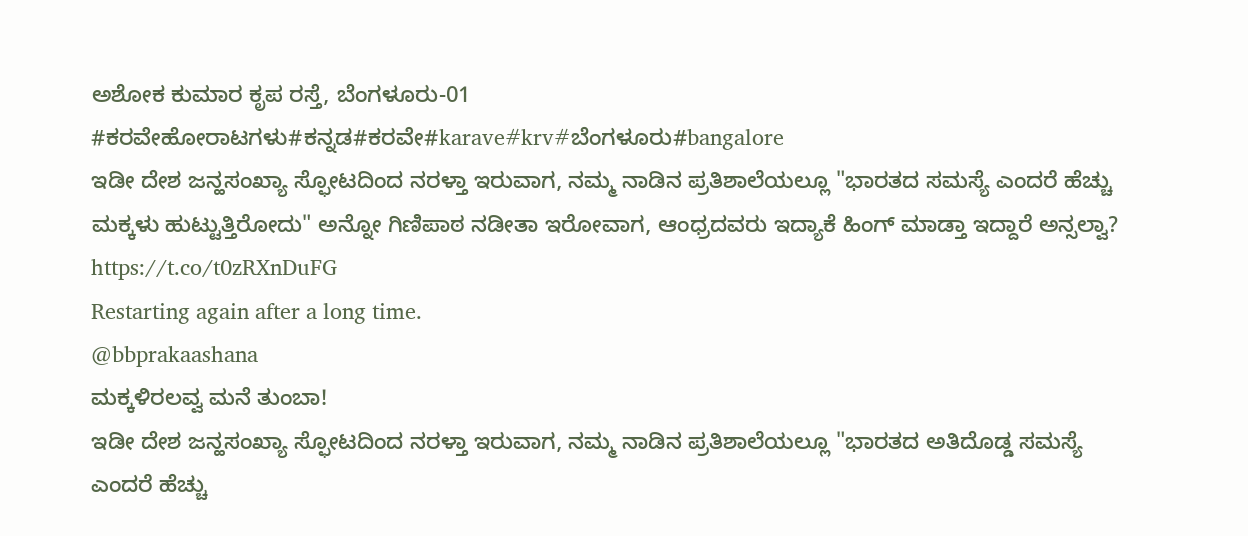ಅಶೋಕ ಕುಮಾರ ಕೃಪ ರಸ್ತೆ, ಬೆಂಗಳೂರು-01
#ಕರವೇಹೋರಾಟಗಳು#ಕನ್ನಡ#ಕರವೇ#karave#krv#ಬೆಂಗಳೂರು#bangalore
ಇಡೀ ದೇಶ ಜನ್ಹಸಂಖ್ಯಾ ಸ್ಫೋಟದಿಂದ ನರಳ್ತಾ ಇರುವಾಗ, ನಮ್ಮ ನಾಡಿನ ಪ್ರತಿಶಾಲೆಯಲ್ಲೂ "ಭಾರತದ ಸಮಸ್ಯೆ ಎಂದರೆ ಹೆಚ್ಚು ಮಕ್ಕಳು ಹುಟ್ಟುತ್ತಿರೋದು" ಅನ್ನೋ ಗಿಣಿಪಾಠ ನಡೀತಾ ಇರೋವಾಗ, ಆಂಧ್ರದವರು ಇದ್ಯಾಕೆ ಹಿಂಗ್ ಮಾಡ್ತಾ ಇದ್ದಾರೆ ಅನ್ಸಲ್ವಾ?
https://t.co/t0zRXnDuFG
Restarting again after a long time.
@bbprakaashana
ಮಕ್ಕಳಿರಲವ್ವ ಮನೆ ತುಂಬಾ!
ಇಡೀ ದೇಶ ಜನ್ಹಸಂಖ್ಯಾ ಸ್ಫೋಟದಿಂದ ನರಳ್ತಾ ಇರುವಾಗ, ನಮ್ಮ ನಾಡಿನ ಪ್ರತಿಶಾಲೆಯಲ್ಲೂ "ಭಾರತದ ಅತಿದೊಡ್ಡ ಸಮಸ್ಯೆ ಎಂದರೆ ಹೆಚ್ಚು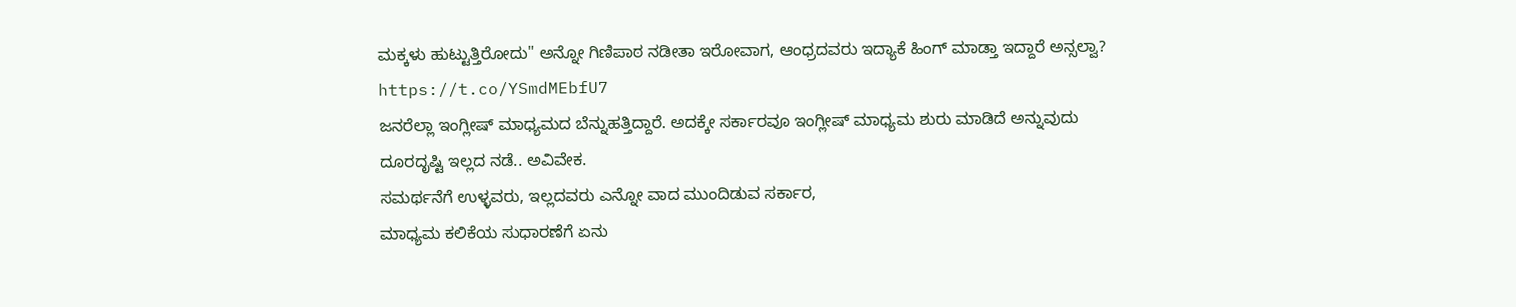ಮಕ್ಕಳು ಹುಟ್ಟುತ್ತಿರೋದು" ಅನ್ನೋ ಗಿಣಿಪಾಠ ನಡೀತಾ ಇರೋವಾಗ, ಆಂಧ್ರದವರು ಇದ್ಯಾಕೆ ಹಿಂಗ್ ಮಾಡ್ತಾ ಇದ್ದಾರೆ ಅನ್ಸಲ್ವಾ?
https://t.co/YSmdMEbfU7
ಜನರೆಲ್ಲಾ ಇಂಗ್ಲೀಷ್ ಮಾಧ್ಯಮದ ಬೆನ್ನುಹತ್ತಿದ್ದಾರೆ. ಅದಕ್ಕೇ ಸರ್ಕಾರವೂ ಇಂಗ್ಲೀಷ್ ಮಾಧ್ಯಮ ಶುರು ಮಾಡಿದೆ ಅನ್ನುವುದು ದೂರದೃಷ್ಟಿ ಇಲ್ಲದ ನಡೆ.. ಅವಿವೇಕ.
ಸಮರ್ಥನೆಗೆ ಉಳ್ಳವರು, ಇಲ್ಲದವರು ಎನ್ನೋ ವಾದ ಮುಂದಿಡುವ ಸರ್ಕಾರ,
ಮಾಧ್ಯಮ ಕಲಿಕೆಯ ಸುಧಾರಣೆಗೆ ಏನು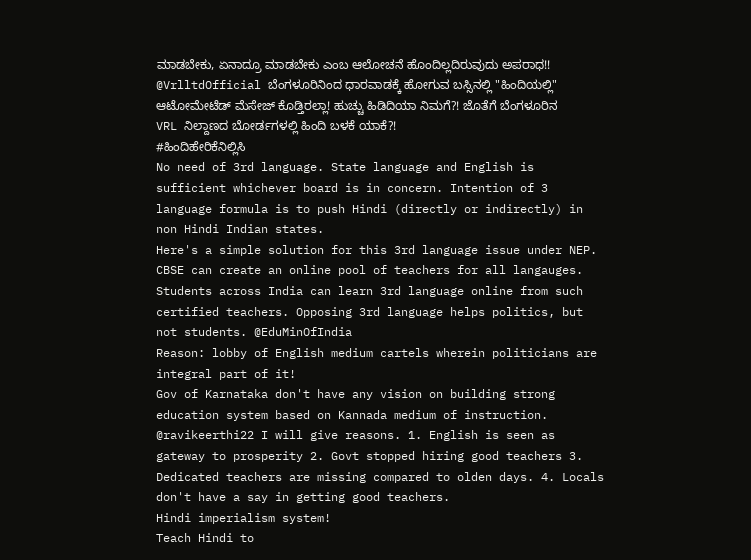ಮಾಡಬೇಕು, ಏನಾದ್ರೂ ಮಾಡಬೇಕು ಎಂಬ ಆಲೋಚನೆ ಹೊಂದಿಲ್ಲದಿರುವುದು ಅಪರಾಧ!!
@VrlltdOfficial ಬೆಂಗಳೂರಿನಿಂದ ಧಾರವಾಡಕ್ಕೆ ಹೋಗುವ ಬಸ್ಸಿನಲ್ಲಿ "ಹಿಂದಿಯಲ್ಲಿ" ಆಟೋಮೇಟೆಡ್ ಮೆಸೇಜ್ ಕೊಡ್ತಿರಲ್ಲಾ! ಹುಚ್ಚು ಹಿಡಿದಿಯಾ ನಿಮಗೆ?! ಜೊತೆಗೆ ಬೆಂಗಳೂರಿನ VRL ನಿಲ್ದಾಣದ ಬೋರ್ಡಗಳಲ್ಲಿ ಹಿಂದಿ ಬಳಕೆ ಯಾಕೆ?!
#ಹಿಂದಿಹೇರಿಕೆನಿಲ್ಲಿಸಿ
No need of 3rd language. State language and English is sufficient whichever board is in concern. Intention of 3 language formula is to push Hindi (directly or indirectly) in non Hindi Indian states.
Here's a simple solution for this 3rd language issue under NEP. CBSE can create an online pool of teachers for all langauges. Students across India can learn 3rd language online from such certified teachers. Opposing 3rd language helps politics, but not students. @EduMinOfIndia
Reason: lobby of English medium cartels wherein politicians are integral part of it!
Gov of Karnataka don't have any vision on building strong education system based on Kannada medium of instruction.
@ravikeerthi22 I will give reasons. 1. English is seen as gateway to prosperity 2. Govt stopped hiring good teachers 3. Dedicated teachers are missing compared to olden days. 4. Locals don't have a say in getting good teachers.
Hindi imperialism system!
Teach Hindi to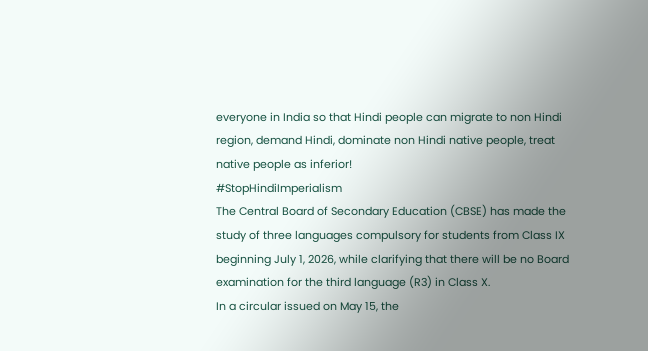everyone in India so that Hindi people can migrate to non Hindi region, demand Hindi, dominate non Hindi native people, treat native people as inferior!
#StopHindiImperialism
The Central Board of Secondary Education (CBSE) has made the study of three languages compulsory for students from Class IX beginning July 1, 2026, while clarifying that there will be no Board examination for the third language (R3) in Class X.
In a circular issued on May 15, the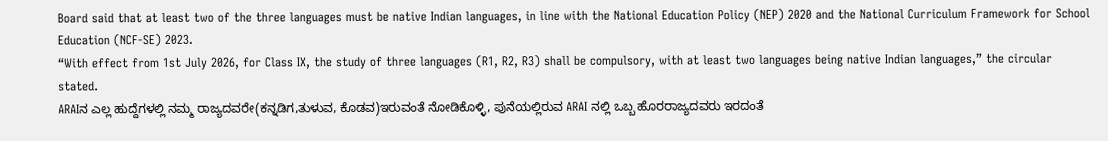Board said that at least two of the three languages must be native Indian languages, in line with the National Education Policy (NEP) 2020 and the National Curriculum Framework for School Education (NCF-SE) 2023.
“With effect from 1st July 2026, for Class IX, the study of three languages (R1, R2, R3) shall be compulsory, with at least two languages being native Indian languages,” the circular stated.
ARAIನ ಎಲ್ಲ ಹುದ್ದೆಗಳಲ್ಲಿ ನಮ್ಮ ರಾಜ್ಯದವರೇ(ಕನ್ನಡಿಗ,ತುಳುವ, ಕೊಡವ)ಇರುವಂತೆ ನೋಡಿಕೊಳ್ಳಿ, ಪುನೆಯಲ್ಲಿರುವ ARAI ನಲ್ಲಿ ಒಬ್ಬ ಹೊರರಾಜ್ಯದವರು ಇರದಂತೆ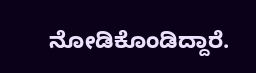ನೋಡಿಕೊಂಡಿದ್ದಾರೆ.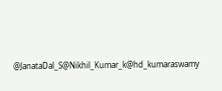@JanataDal_S@Nikhil_Kumar_k@hd_kumaraswamy